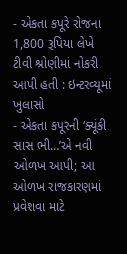- એકતા કપૂરે રોજના 1,800 રૂપિયા લેખે ટીવી શ્રોણીમાં નોકરી આપી હતી : ઇન્ટરવ્યૂમાં ખુલાસો
- એકતા કપૂરની ‘ક્યૂંકી સાસ ભી…’એ નવી ઓળખ આપી; આ ઓળખ રાજકારણમાં પ્રવેશવા માટે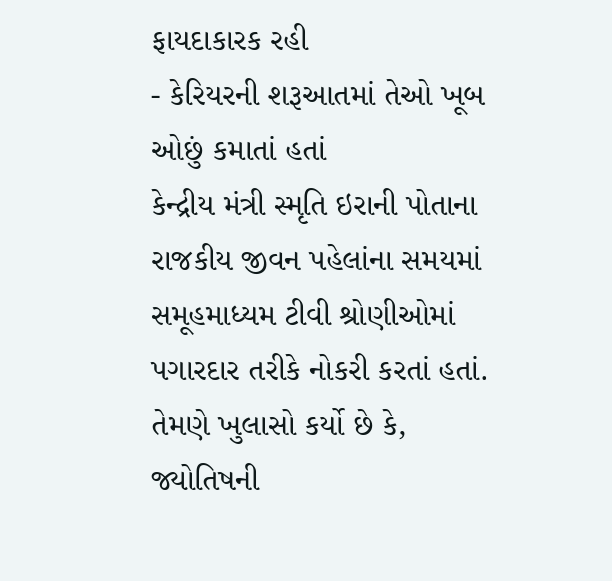ફાયદાકારક રહી
- કેરિયરની શરૂઆતમાં તેઓ ખૂબ ઓછું કમાતાં હતાં
કેન્દ્રીય મંત્રી સ્મૃતિ ઇરાની પોતાના રાજકીય જીવન પહેલાંના સમયમાં સમૂહમાધ્યમ ટીવી શ્રોણીઓમાં પગારદાર તરીકે નોકરી કરતાં હતાં. તેમણે ખુલાસો કર્યો છે કે, જ્યોતિષની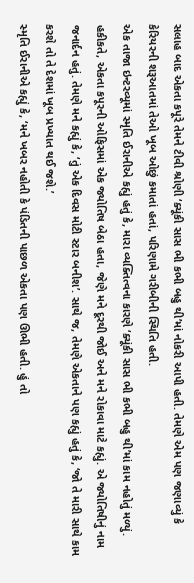સલાહ બાદ એકતા કપૂરે તેમને ટીવી શ્રોણી ‘ક્યૂંકી સાસ ભી કભી બહુ થી’માં નોકરી આપી હતી. તેમણે એમ પણ જણાવ્યું કે કેરિયરની શરૂઆતમાં તેઓ ખૂબ ઓછું કમાતાં હતાં, પરિણામે ગરીબીની સ્થિતિ હતી.
એક તાજા ઇન્ટરવ્યૂમાં સ્મૃતિ ઈરાનીએ કહ્યું હતું કે, મારા વ્યક્તિત્વના કારણે ‘ક્યૂંકી સાસ ભી કભી બહુ થી’માં કામ નહોતું મળ્યું. હકીકતે, એકતા કપૂરની ઓફિસમાં એક જ્યોતિષ બેઠા હતા, જેણે મને દૂરથી જોઈ અને મને રોકાવા માટે કહ્યું. એ જ્યોતિષીનું નામ જનાર્દન હતું. તેમણે મને કહ્યું કે, ‘તું એક દિવસ મોટી સ્ટાર બનીશ’. સાથે જ, તેમણે એકતાને પણ કહ્યું હતું કે, ‘જો તે મારી સાથે કામ કરશે તો તે દેશમાં ખૂબ પ્રખ્યાત થઈ જશે.’
સ્મૃતિ ઈરાનીએ કહ્યું કે, ‘મને ખબર નહોતી કે પંડિતની પાછળ એકતા પણ ઊભી હતી. હું તો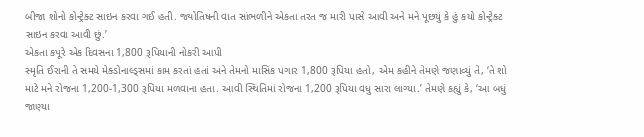બીજા શોનો કોન્ટ્રેક્ટ સાઇન કરવા ગઈ હતી. જ્યોતિષની વાત સાંભળીને એકતા તરત જ મારી પાસે આવી અને મને પૂછયું કે હું કયો કોન્ટ્રેક્ટ સાઇન કરવા આવી છું.’
એકતા કપૂરે એક દિવસના 1,800 રૂપિયાની નોકરી આપી
સ્મૃતિ ઈરાની તે સમયે મેક્ડોનાલ્ડ્સમાં કામ કરતાં હતાં અને તેમનો માસિક પગાર 1,800 રૂપિયા હતો, એમ કહીને તેમણે જણાવ્યું તે, ‘તે શો માટે મને રોજના 1,200-1,300 રૂપિયા મળવાના હતા. આવી સ્થિતિમાં રોજના 1,200 રૂપિયા વધુ સારા લાગ્યા.’ તેમણે કહ્યું કે, ‘આ બધું જાણ્યા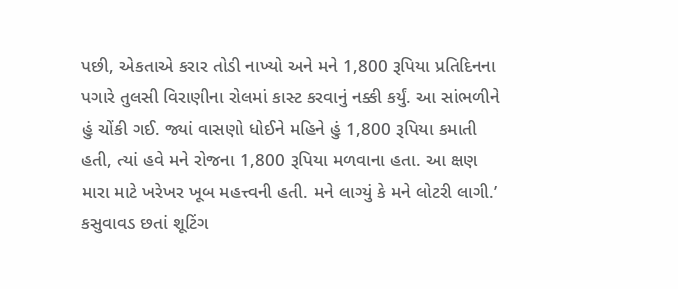પછી, એકતાએ કરાર તોડી નાખ્યો અને મને 1,800 રૂપિયા પ્રતિદિનના પગારે તુલસી વિરાણીના રોલમાં કાસ્ટ કરવાનું નક્કી કર્યું. આ સાંભળીને હું ચોંકી ગઈ. જ્યાં વાસણો ધોઈને મહિને હું 1,800 રૂપિયા કમાતી હતી, ત્યાં હવે મને રોજના 1,800 રૂપિયા મળવાના હતા. આ ક્ષણ મારા માટે ખરેખર ખૂબ મહત્ત્વની હતી. મને લાગ્યું કે મને લોટરી લાગી.’
કસુવાવડ છતાં શૂટિંગ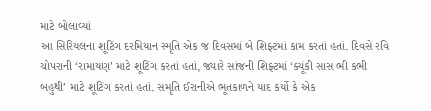માટે બોલાવ્યાં
આ સિરિયલના શૂટિંગ દરમિયાન સ્મૃતિ એક જ દિવસમાં બે શિફ્ટમાં કામ કરતાં હતાં. દિવસે રવિ ચોપરાની ‘રામાયણ’ માટે શૂટિંગ કરતાં હતાં, જ્યારે સાંજની શિફ્ટમાં ‘ક્યૂંકી સાસ ભી કભી બહુથી’ માટે શૂટિંગ કરતાં હતાં. સમૃતિ ઈરાનીએ ભૂતકાળને યાદ કર્યો કે એક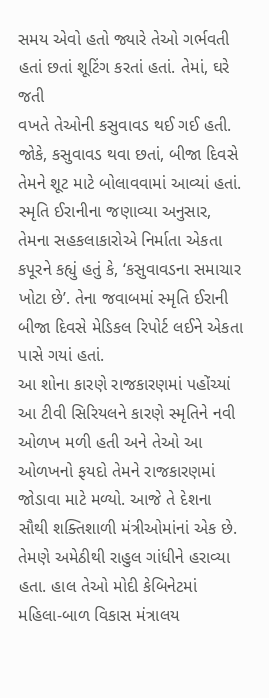સમય એવો હતો જ્યારે તેઓ ગર્ભવતી હતાં છતાં શૂટિંગ કરતાં હતાં. તેમાં, ઘરે જતી
વખતે તેઓની કસુવાવડ થઈ ગઈ હતી. જોકે, કસુવાવડ થવા છતાં, બીજા દિવસે તેમને શૂટ માટે બોલાવવામાં આવ્યાં હતાં. સ્મૃતિ ઈરાનીના જણાવ્યા અનુસાર, તેમના સહકલાકારોએ નિર્માતા એકતા કપૂરને કહ્યું હતું કે, ‘કસુવાવડના સમાચાર ખોટા છે’. તેના જવાબમાં સ્મૃતિ ઈરાની બીજા દિવસે મેડિકલ રિપોર્ટ લઈને એકતા પાસે ગયાં હતાં.
આ શોના કારણે રાજકારણમાં પહોંચ્યાં
આ ટીવી સિરિયલને કારણે સ્મૃતિને નવી ઓળખ મળી હતી અને તેઓ આ ઓળખનો ફયદો તેમને રાજકારણમાં જોડાવા માટે મળ્યો. આજે તે દેશના સૌથી શક્તિશાળી મંત્રીઓમાંનાં એક છે. તેમણે અમેઠીથી રાહુલ ગાંધીને હરાવ્યા હતા. હાલ તેઓ મોદી કેબિનેટમાં મહિલા-બાળ વિકાસ મંત્રાલય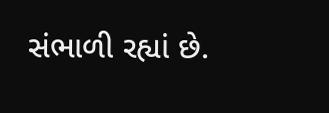સંભાળી રહ્યાં છે.